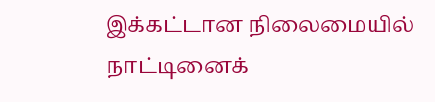இக்கட்டான நிலைமையில் நாட்டினைக்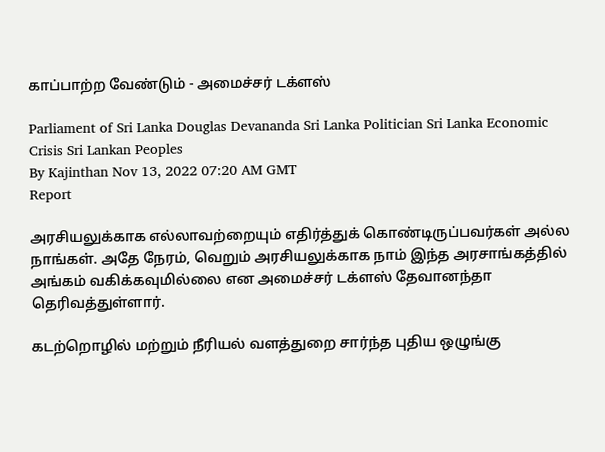காப்பாற்ற வேண்டும் - அமைச்சர் டக்ளஸ்

Parliament of Sri Lanka Douglas Devananda Sri Lanka Politician Sri Lanka Economic Crisis Sri Lankan Peoples
By Kajinthan Nov 13, 2022 07:20 AM GMT
Report

அரசியலுக்காக எல்லாவற்றையும் எதிர்த்துக் கொண்டிருப்பவர்கள் அல்ல நாங்கள். அதே நேரம், வெறும் அரசியலுக்காக நாம் இந்த அரசாங்கத்தில் அங்கம் வகிக்கவுமில்லை என அமைச்சர் டக்ளஸ் தேவானந்தா தெரிவத்துள்ளார்.

கடற்றொழில் மற்றும் நீரியல் வளத்துறை சார்ந்த புதிய ஒழுங்கு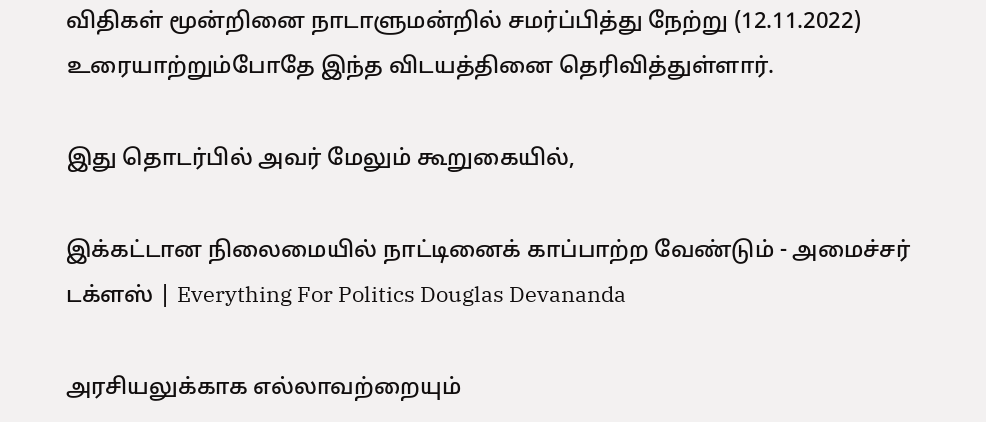விதிகள் மூன்றினை நாடாளுமன்றில் சமர்ப்பித்து நேற்று (12.11.2022) உரையாற்றும்போதே இந்த விடயத்தினை தெரிவித்துள்ளார்.

இது தொடர்பில் அவர் மேலும் கூறுகையில்,

இக்கட்டான நிலைமையில் நாட்டினைக் காப்பாற்ற வேண்டும் - அமைச்சர் டக்ளஸ் | Everything For Politics Douglas Devananda

அரசியலுக்காக எல்லாவற்றையும்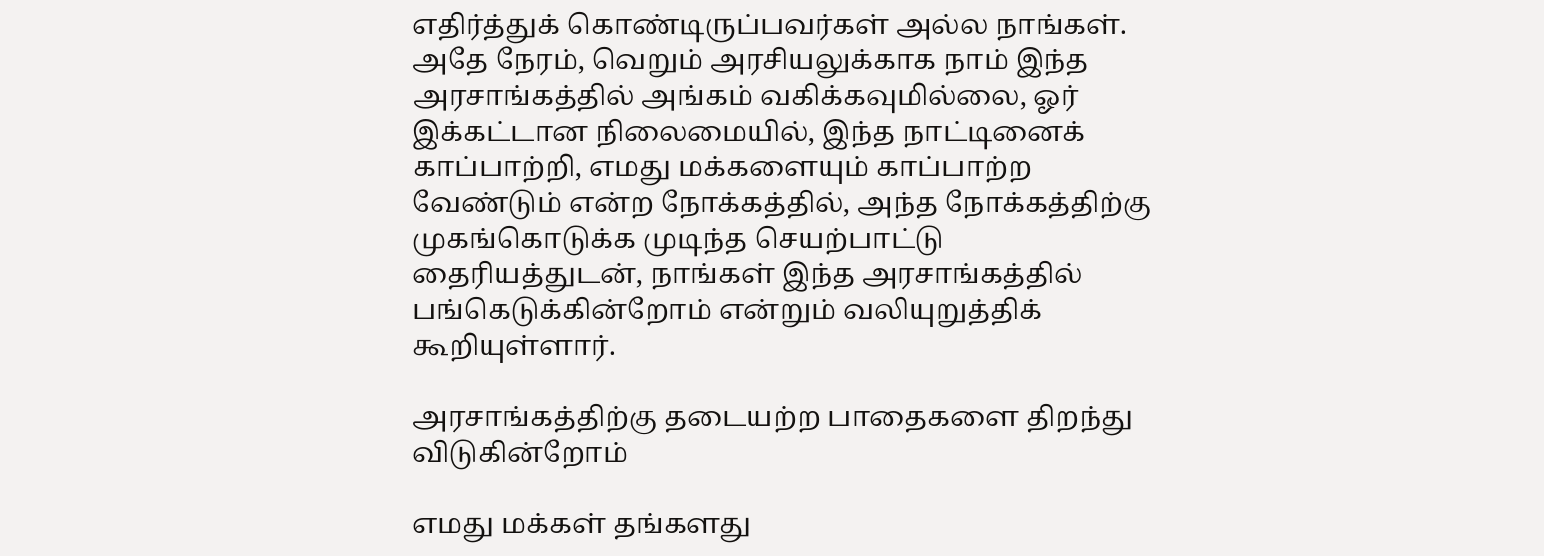எதிர்த்துக் கொண்டிருப்பவர்கள் அல்ல நாங்கள். அதே நேரம், வெறும் அரசியலுக்காக நாம் இந்த அரசாங்கத்தில் அங்கம் வகிக்கவுமில்லை, ஓர் இக்கட்டான நிலைமையில், இந்த நாட்டினைக் காப்பாற்றி, எமது மக்களையும் காப்பாற்ற வேண்டும் என்ற நோக்கத்தில், அந்த நோக்கத்திற்கு முகங்கொடுக்க முடிந்த செயற்பாட்டு தைரியத்துடன், நாங்கள் இந்த அரசாங்கத்தில் பங்கெடுக்கின்றோம் என்றும் வலியுறுத்திக் கூறியுள்ளார்.

அரசாங்கத்திற்கு தடையற்ற பாதைகளை திறந்து விடுகின்றோம்

எமது மக்கள் தங்களது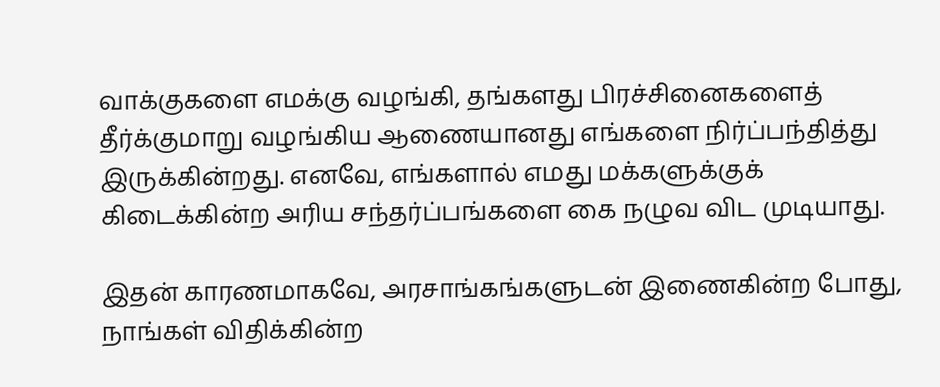வாக்குகளை எமக்கு வழங்கி, தங்களது பிரச்சினைகளைத் தீர்க்குமாறு வழங்கிய ஆணையானது எங்களை நிர்ப்பந்தித்து இருக்கின்றது. எனவே, எங்களால் எமது மக்களுக்குக் கிடைக்கின்ற அரிய சந்தர்ப்பங்களை கை நழுவ விட முடியாது.

இதன் காரணமாகவே, அரசாங்கங்களுடன் இணைகின்ற போது, நாங்கள் விதிக்கின்ற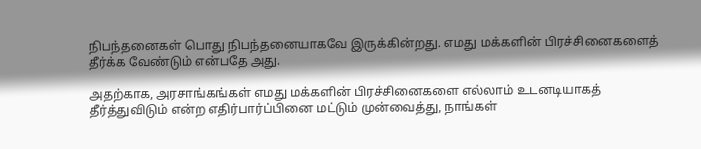நிபந்தனைகள் பொது நிபந்தனையாகவே இருக்கின்றது. எமது மக்களின் பிரச்சினைகளைத் தீர்க்க வேண்டும் என்பதே அது.

அதற்காக, அரசாங்கங்கள் எமது மக்களின் பிரச்சினைகளை எல்லாம் உடனடியாகத் தீர்த்துவிடும் என்ற எதிர்பார்ப்பினை மட்டும் முன்வைத்து, நாங்கள்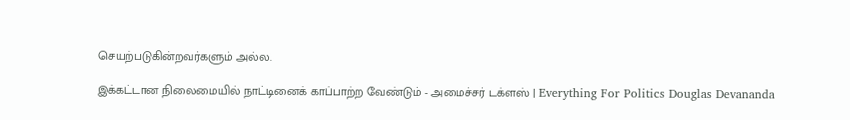செயற்படுகின்றவர்களும் அல்ல.

இக்கட்டான நிலைமையில் நாட்டினைக் காப்பாற்ற வேண்டும் - அமைச்சர் டக்ளஸ் | Everything For Politics Douglas Devananda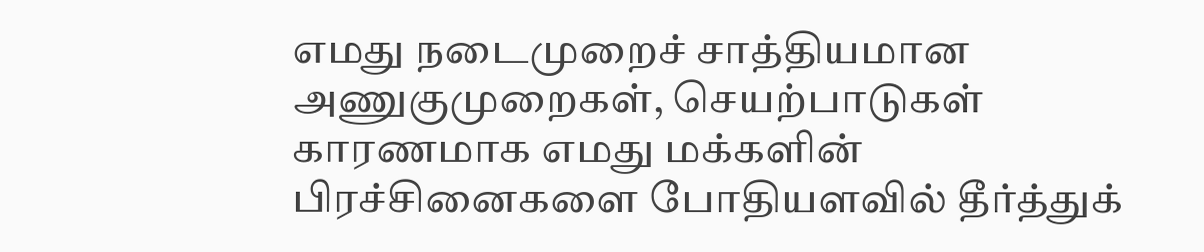எமது நடைமுறைச் சாத்தியமான அணுகுமுறைகள், செயற்பாடுகள் காரணமாக எமது மக்களின் பிரச்சினைகளை போதியளவில் தீர்த்துக்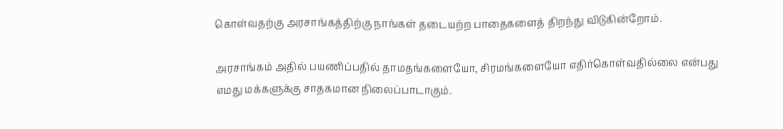கொள்வதற்கு அரசாங்கத்திற்கு நாங்கள் தடையற்ற பாதைகளைத் திறந்து விடுகின்றோம்.

அரசாங்கம் அதில் பயணிப்பதில் தாமதங்களையோ, சிரமங்களையோ எதிர்கொள்வதில்லை என்பது எமது மக்களுக்கு சாதகமான நிலைப்பாடாகும்.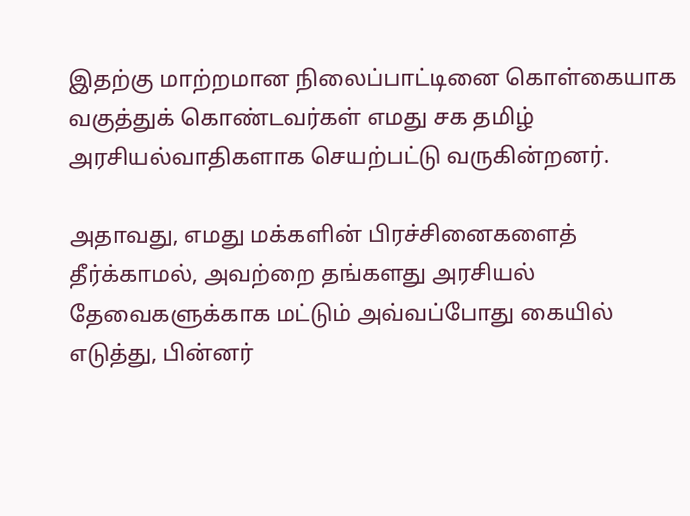இதற்கு மாற்றமான நிலைப்பாட்டினை கொள்கையாக வகுத்துக் கொண்டவர்கள் எமது சக தமிழ் அரசியல்வாதிகளாக செயற்பட்டு வருகின்றனர்.

அதாவது, எமது மக்களின் பிரச்சினைகளைத் தீர்க்காமல், அவற்றை தங்களது அரசியல் தேவைகளுக்காக மட்டும் அவ்வப்போது கையில் எடுத்து, பின்னர்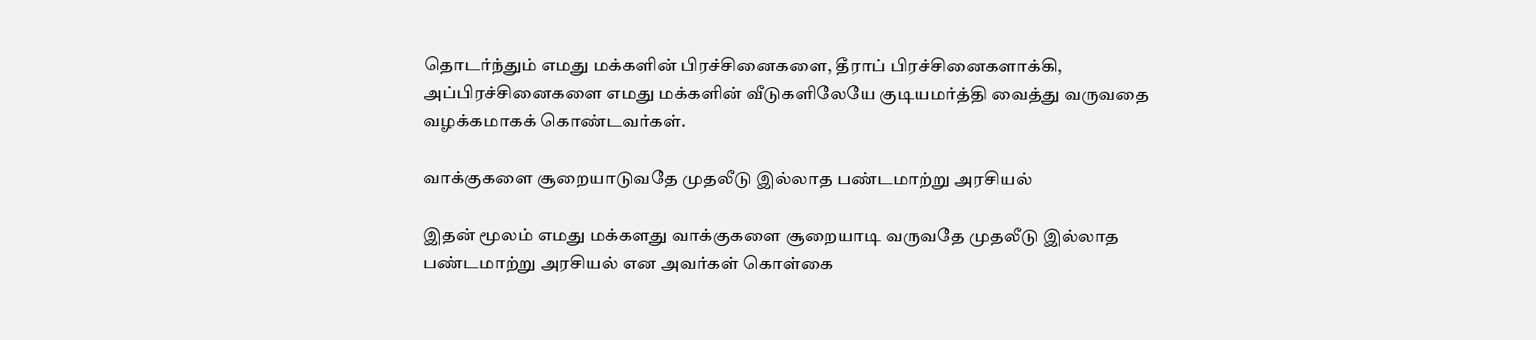தொடர்ந்தும் எமது மக்களின் பிரச்சினைகளை, தீராப் பிரச்சினைகளாக்கி, அப்பிரச்சினைகளை எமது மக்களின் வீடுகளிலேயே குடியமர்த்தி வைத்து வருவதை வழக்கமாகக் கொண்டவர்கள்.

வாக்குகளை சூறையாடுவதே முதலீடு இல்லாத பண்டமாற்று அரசியல்

இதன் மூலம் எமது மக்களது வாக்குகளை சூறையாடி வருவதே முதலீடு இல்லாத பண்டமாற்று அரசியல் என அவர்கள் கொள்கை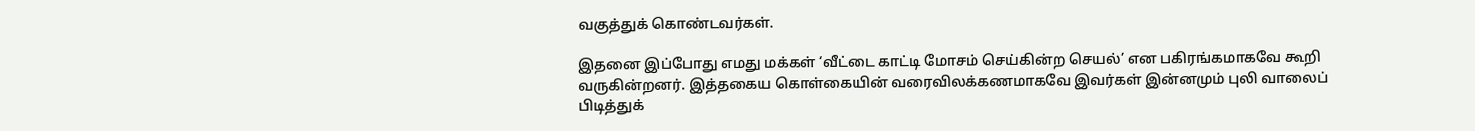வகுத்துக் கொண்டவர்கள்.

இதனை இப்போது எமது மக்கள் ‘வீட்டை காட்டி மோசம் செய்கின்ற செயல்’ என பகிரங்கமாகவே கூறி வருகின்றனர். இத்தகைய கொள்கையின் வரைவிலக்கணமாகவே இவர்கள் இன்னமும் புலி வாலைப் பிடித்துக்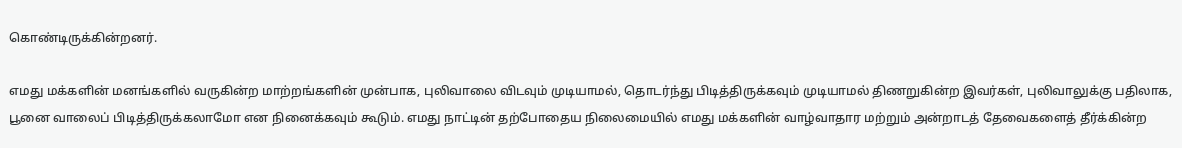கொண்டிருக்கின்றனர்.

எமது மக்களின் மனங்களில் வருகின்ற மாற்றங்களின் முன்பாக, புலிவாலை விடவும் முடியாமல், தொடர்ந்து பிடித்திருக்கவும் முடியாமல் திணறுகின்ற இவர்கள், புலிவாலுக்கு பதிலாக, பூனை வாலைப் பிடித்திருக்கலாமோ என நினைக்கவும் கூடும். எமது நாட்டின் தற்போதைய நிலைமையில் எமது மக்களின் வாழ்வாதார மற்றும் அன்றாடத் தேவைகளைத் தீர்க்கின்ற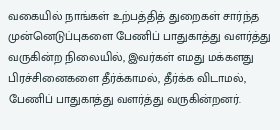வகையில் நாங்கள் உற்பத்தித் துறைகள் சார்ந்த முன்னெடுப்புகளை பேணிப் பாதுகாத்து வளர்த்து வருகின்ற நிலையில், இவர்கள் எமது மக்களது பிரச்சினைகளை தீர்க்காமல், தீர்க்க விடாமல், பேணிப் பாதுகாத்து வளர்த்து வருகின்றனர்.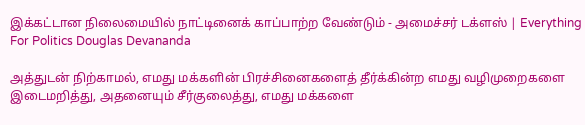இக்கட்டான நிலைமையில் நாட்டினைக் காப்பாற்ற வேண்டும் - அமைச்சர் டக்ளஸ் | Everything For Politics Douglas Devananda

அத்துடன் நிற்காமல், எமது மக்களின் பிரச்சினைகளைத் தீர்க்கின்ற எமது வழிமுறைகளை இடைமறித்து, அதனையும் சீர்குலைத்து, எமது மக்களை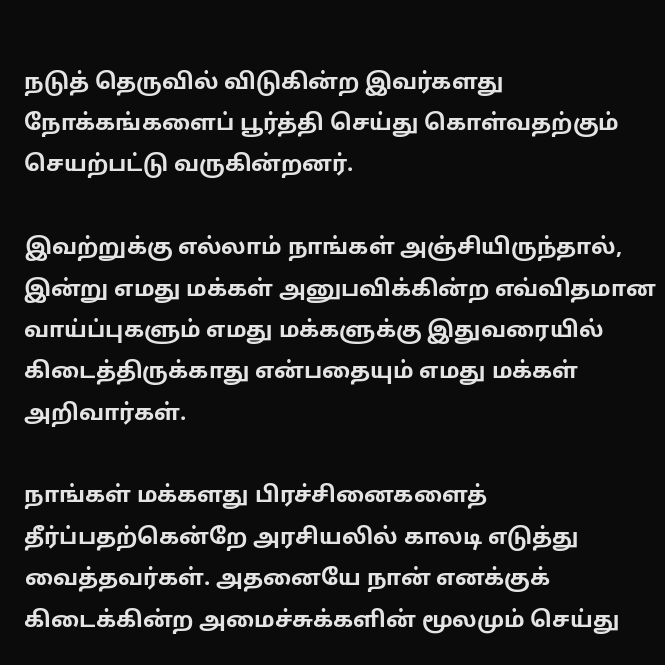நடுத் தெருவில் விடுகின்ற இவர்களது நோக்கங்களைப் பூர்த்தி செய்து கொள்வதற்கும் செயற்பட்டு வருகின்றனர்.

இவற்றுக்கு எல்லாம் நாங்கள் அஞ்சியிருந்தால், இன்று எமது மக்கள் அனுபவிக்கின்ற எவ்விதமான வாய்ப்புகளும் எமது மக்களுக்கு இதுவரையில் கிடைத்திருக்காது என்பதையும் எமது மக்கள் அறிவார்கள்.

நாங்கள் மக்களது பிரச்சினைகளைத் தீர்ப்பதற்கென்றே அரசியலில் காலடி எடுத்து வைத்தவர்கள். அதனையே நான் எனக்குக் கிடைக்கின்ற அமைச்சுக்களின் மூலமும் செய்து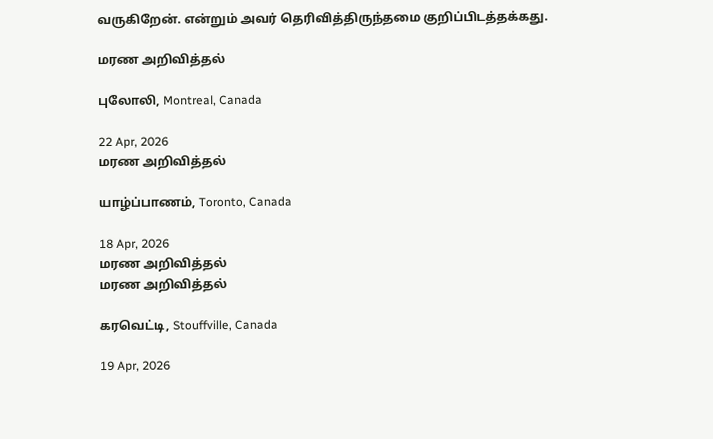வருகிறேன். என்றும் அவர் தெரிவித்திருந்தமை குறிப்பிடத்தக்கது.

மரண அறிவித்தல்

புலோலி, Montreal, Canada

22 Apr, 2026
மரண அறிவித்தல்

யாழ்ப்பாணம், Toronto, Canada

18 Apr, 2026
மரண அறிவித்தல்
மரண அறிவித்தல்

கரவெட்டி, Stouffville, Canada

19 Apr, 2026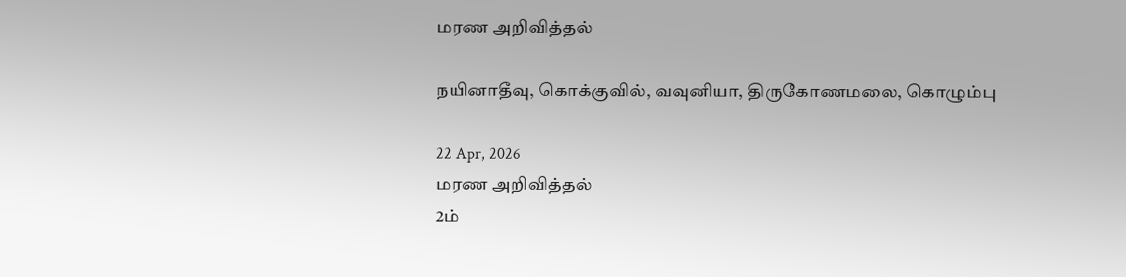மரண அறிவித்தல்

நயினாதீவு, கொக்குவில், வவுனியா, திருகோணமலை, கொழும்பு

22 Apr, 2026
மரண அறிவித்தல்
2ம்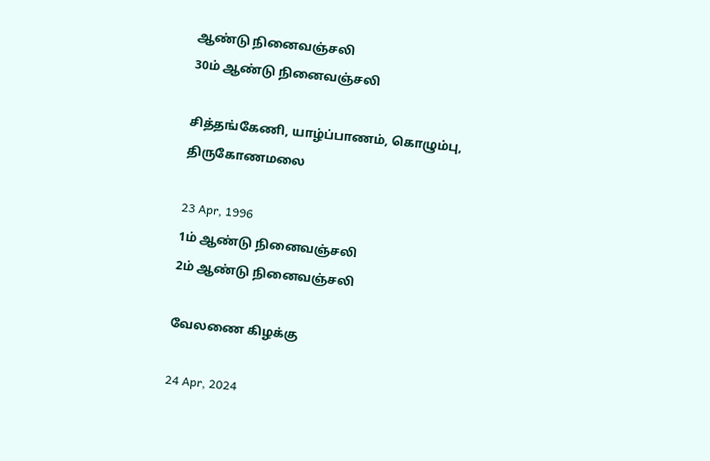ஆண்டு நினைவஞ்சலி
30ம் ஆண்டு நினைவஞ்சலி

சித்தங்கேணி, யாழ்ப்பாணம், கொழும்பு, திருகோணமலை

23 Apr, 1996
1ம் ஆண்டு நினைவஞ்சலி
2ம் ஆண்டு நினைவஞ்சலி

வேலணை கிழக்கு

24 Apr, 2024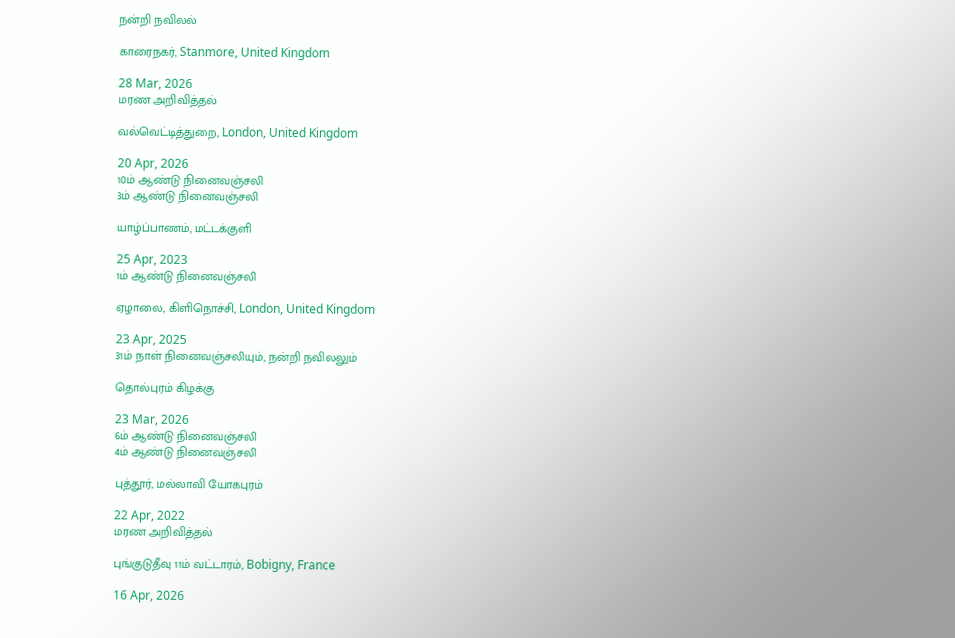நன்றி நவிலல்

காரைநகர், Stanmore, United Kingdom

28 Mar, 2026
மரண அறிவித்தல்

வல்வெட்டித்துறை, London, United Kingdom

20 Apr, 2026
10ம் ஆண்டு நினைவஞ்சலி
3ம் ஆண்டு நினைவஞ்சலி

யாழ்ப்பாணம், மட்டக்குளி

25 Apr, 2023
1ம் ஆண்டு நினைவஞ்சலி

ஏழாலை, கிளிநொச்சி, London, United Kingdom

23 Apr, 2025
31ம் நாள் நினைவஞ்சலியும், நன்றி நவிலலும்

தொல்புரம் கிழக்கு

23 Mar, 2026
6ம் ஆண்டு நினைவஞ்சலி
4ம் ஆண்டு நினைவஞ்சலி

புத்தூர், மல்லாவி யோகபுரம்

22 Apr, 2022
மரண அறிவித்தல்

புங்குடுதீவு 11ம் வட்டாரம், Bobigny, France

16 Apr, 2026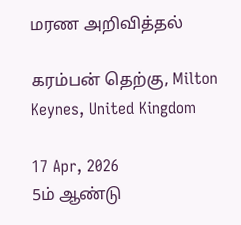மரண அறிவித்தல்

கரம்பன் தெற்கு, Milton Keynes, United Kingdom

17 Apr, 2026
5ம் ஆண்டு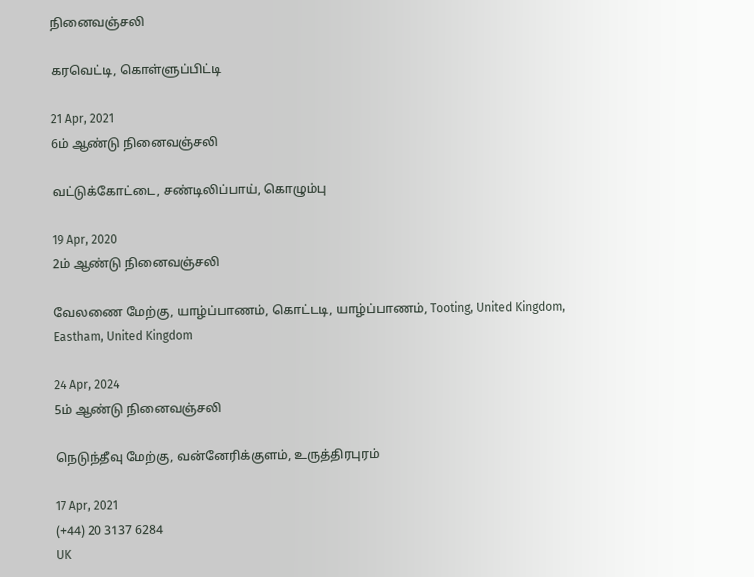நினைவஞ்சலி

கரவெட்டி, கொள்ளுப்பிட்டி

21 Apr, 2021
6ம் ஆண்டு நினைவஞ்சலி

வட்டுக்கோட்டை, சண்டிலிப்பாய், கொழும்பு

19 Apr, 2020
2ம் ஆண்டு நினைவஞ்சலி

வேலணை மேற்கு, யாழ்ப்பாணம், கொட்டடி, யாழ்ப்பாணம், Tooting, United Kingdom, Eastham, United Kingdom

24 Apr, 2024
5ம் ஆண்டு நினைவஞ்சலி

நெடுந்தீவு மேற்கு, வன்னேரிக்குளம், உருத்திரபுரம்

17 Apr, 2021
(+44) 20 3137 6284
UK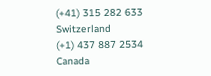(+41) 315 282 633
Switzerland
(+1) 437 887 2534
Canada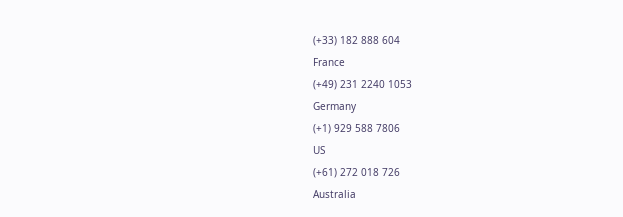(+33) 182 888 604
France
(+49) 231 2240 1053
Germany
(+1) 929 588 7806
US
(+61) 272 018 726
Australia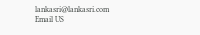lankasri@lankasri.com
Email US